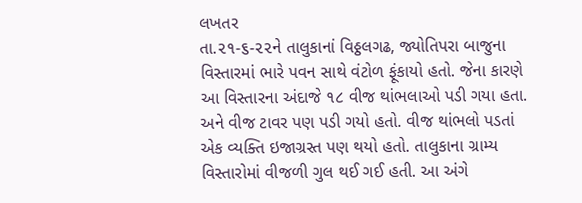લખતર
તા.૨૧-૬-૨૨ને તાલુકાનાં વિઠ્ઠલગઢ, જ્યોતિપરા બાજુના વિસ્તારમાં ભારે પવન સાથે વંટોળ ફૂંકાયો હતો. જેના કારણે આ વિસ્તારના અંદાજે ૧૮ વીજ થાંભલાઓ પડી ગયા હતા. અને વીજ ટાવર પણ પડી ગયો હતો. વીજ થાંભલો પડતાં એક વ્યક્તિ ઇજાગ્રસ્ત પણ થયો હતો. તાલુકાના ગ્રામ્ય વિસ્તારોમાં વીજળી ગુલ થઈ ગઈ હતી. આ અંગે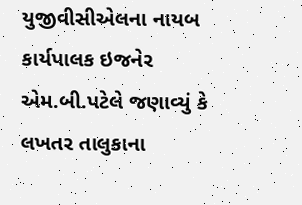યુજીવીસીએલના નાયબ કાર્યપાલક ઇજનેર એમ.બી.પટેલે જણાવ્યું કે લખતર તાલુકાના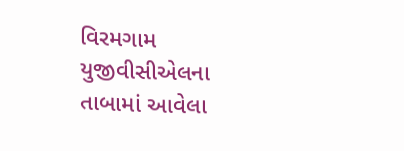વિરમગામ યુજીવીસીએલના તાબામાં આવેલા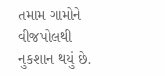તમામ ગામોને વીજપોલથી નુકશાન થયું છે.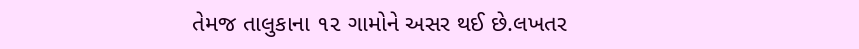તેમજ તાલુકાના ૧૨ ગામોને અસર થઈ છે.લખતર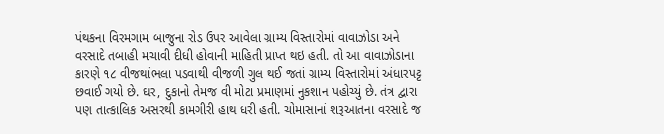પંથકના વિરમગામ બાજુના રોડ ઉપર આવેલા ગ્રામ્ય વિસ્તારોમાં વાવાઝોડા અને વરસાદે તબાહી મચાવી દીધી હોવાની માહિતી પ્રાપ્ત થઇ હતી. તો આ વાવાઝોડાના કારણે ૧૮ વીજથાંભલા પડવાથી વીજળી ગુલ થઈ જતાં ગ્રામ્ય વિસ્તારોમાં અંધારપટ્ટ છવાઈ ગયો છે. ઘર, દુકાનો તેમજ વી મોટા પ્રમાણમાં નુકશાન પહોચ્યું છે. તંત્ર દ્વારા પણ તાત્કાલિક અસરથી કામગીરી હાથ ધરી હતી. ચોમાસાનાં શરૂઆતના વરસાદે જ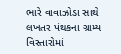ભારે વાવાઝોડા સાથે લખતર પંથકના ગ્રામ્ય વિસ્તારોમાં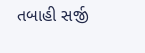તબાહી સર્જી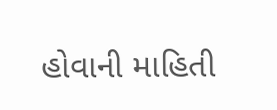હોવાની માહિતી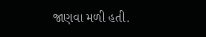જાણવા મળી હતી.